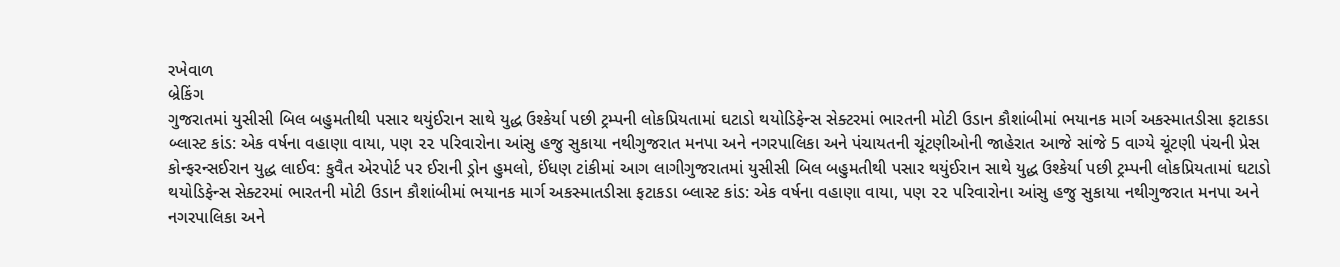રખેવાળ
બ્રેકિંગ
ગુજરાતમાં યુસીસી બિલ બહુમતીથી પસાર થયુંઈરાન સાથે યુદ્ધ ઉશ્કેર્યા પછી ટ્રમ્પની લોકપ્રિયતામાં ઘટાડો થયોડિફેન્સ સેક્ટરમાં ભારતની મોટી ઉડાન કૌશાંબીમાં ભયાનક માર્ગ અકસ્માતડીસા ફટાકડા બ્લાસ્ટ કાંડ: એક વર્ષના વહાણા વાયા, પણ ૨૨ પરિવારોના આંસુ હજુ સુકાયા નથીગુજરાત મનપા અને નગરપાલિકા અને પંચાયતની ચૂંટણીઓની જાહેરાત આજે સાંજે 5 વાગ્યે ચૂંટણી પંચની પ્રેસ કોન્ફરન્સઈરાન યુદ્ધ લાઈવ: કુવૈત એરપોર્ટ પર ઈરાની ડ્રોન હુમલો, ઈંધણ ટાંકીમાં આગ લાગીગુજરાતમાં યુસીસી બિલ બહુમતીથી પસાર થયુંઈરાન સાથે યુદ્ધ ઉશ્કેર્યા પછી ટ્રમ્પની લોકપ્રિયતામાં ઘટાડો થયોડિફેન્સ સેક્ટરમાં ભારતની મોટી ઉડાન કૌશાંબીમાં ભયાનક માર્ગ અકસ્માતડીસા ફટાકડા બ્લાસ્ટ કાંડ: એક વર્ષના વહાણા વાયા, પણ ૨૨ પરિવારોના આંસુ હજુ સુકાયા નથીગુજરાત મનપા અને નગરપાલિકા અને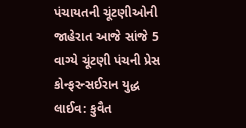પંચાયતની ચૂંટણીઓની જાહેરાત આજે સાંજે 5 વાગ્યે ચૂંટણી પંચની પ્રેસ કોન્ફરન્સઈરાન યુદ્ધ લાઈવ: કુવૈત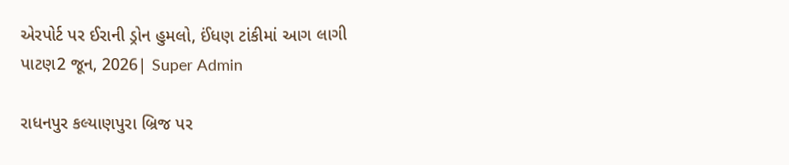એરપોર્ટ પર ઈરાની ડ્રોન હુમલો, ઈંધણ ટાંકીમાં આગ લાગી
પાટણ2 જૂન, 2026| Super Admin

રાધનપુર કલ્યાણપુરા બ્રિજ પર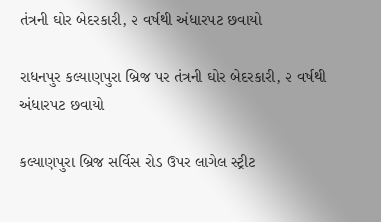તંત્રની ઘોર બેદરકારી, ૨ વર્ષથી અંધારપટ છવાયો

રાધનપુર કલ્યાણપુરા બ્રિજ પર તંત્રની ઘોર બેદરકારી, ૨ વર્ષથી અંધારપટ છવાયો

કલ્યાણપુરા બ્રિજ સર્વિસ રોડ ઉપર લાગેલ સ્ટ્રીટ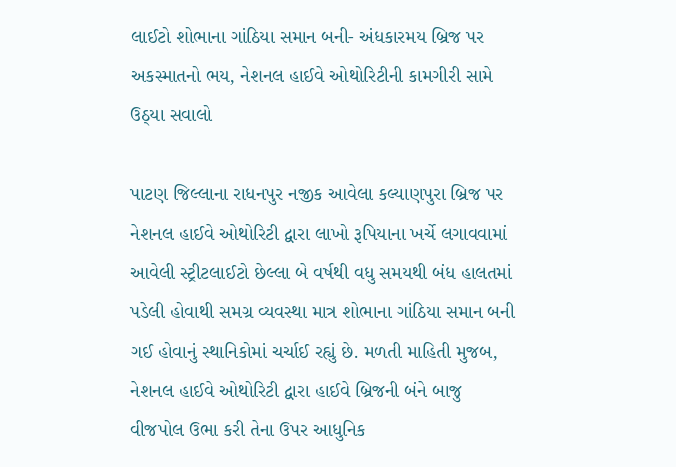લાઈટો શોભાના ગાંઠિયા સમાન બની- અંધકારમય બ્રિજ પર અકસ્માતનો ભય, નેશનલ હાઈવે ઓથોરિટીની કામગીરી સામે ઉઠ્યા સવાલો

પાટણ જિલ્લાના રાધનપુર નજીક આવેલા કલ્યાણપુરા બ્રિજ પર નેશનલ હાઈવે ઓથોરિટી દ્વારા લાખો રૂપિયાના ખર્ચે લગાવવામાં આવેલી સ્ટ્રીટલાઈટો છેલ્લા બે વર્ષથી વધુ સમયથી બંધ હાલતમાં પડેલી હોવાથી સમગ્ર વ્યવસ્થા માત્ર શોભાના ગાંઠિયા સમાન બની ગઈ હોવાનું સ્થાનિકોમાં ચર્ચાઈ રહ્યું છે. મળતી માહિતી મુજબ, નેશનલ હાઈવે ઓથોરિટી દ્વારા હાઈવે બ્રિજની બંને બાજુ વીજપોલ ઉભા કરી તેના ઉપર આધુનિક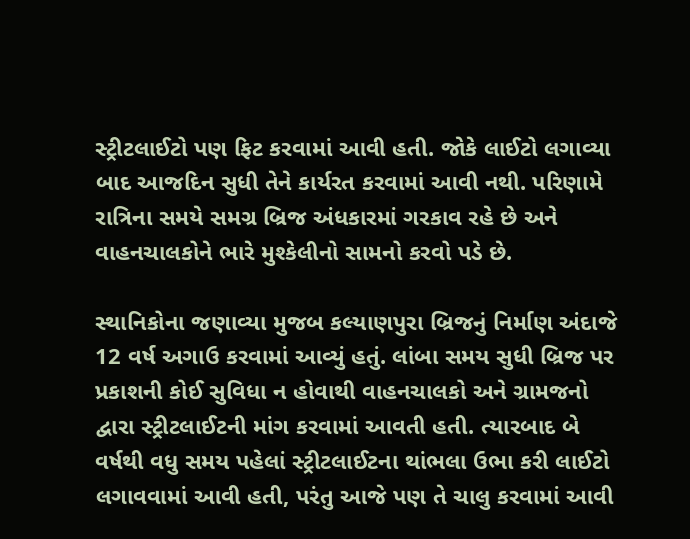સ્ટ્રીટલાઈટો પણ ફિટ કરવામાં આવી હતી. જોકે લાઈટો લગાવ્યા બાદ આજદિન સુધી તેને કાર્યરત કરવામાં આવી નથી. પરિણામે રાત્રિના સમયે સમગ્ર બ્રિજ અંધકારમાં ગરકાવ રહે છે અને વાહનચાલકોને ભારે મુશ્કેલીનો સામનો કરવો પડે છે.

સ્થાનિકોના જણાવ્યા મુજબ કલ્યાણપુરા બ્રિજનું નિર્માણ અંદાજે 12 વર્ષ અગાઉ કરવામાં આવ્યું હતું. લાંબા સમય સુધી બ્રિજ પર પ્રકાશની કોઈ સુવિધા ન હોવાથી વાહનચાલકો અને ગ્રામજનો દ્વારા સ્ટ્રીટલાઈટની માંગ કરવામાં આવતી હતી. ત્યારબાદ બે વર્ષથી વધુ સમય પહેલાં સ્ટ્રીટલાઈટના થાંભલા ઉભા કરી લાઈટો લગાવવામાં આવી હતી, પરંતુ આજે પણ તે ચાલુ કરવામાં આવી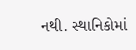નથી. સ્થાનિકોમાં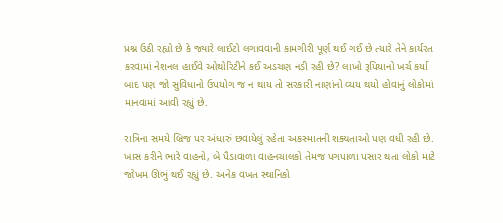પ્રશ્ન ઉઠી રહ્યો છે કે જ્યારે લાઈટો લગાવવાની કામગીરી પૂર્ણ થઈ ગઈ છે ત્યારે તેને કાર્યરત કરવામાં નેશનલ હાઈવે ઓથોરિટીને કઈ અડચણ નડી રહી છે? લાખો રૂપિયાનો ખર્ચ કર્યા બાદ પણ જો સુવિધાનો ઉપયોગ જ ન થાય તો સરકારી નાણાંનો વ્યય થયો હોવાનું લોકોમાં માનવામાં આવી રહ્યું છે.

રાત્રિના સમયે બ્રિજ પર અંધારું છવાયેલું રહેતા અકસ્માતની શક્યતાઓ પણ વધી રહી છે. ખાસ કરીને ભારે વાહનો, બે પૈડાવાળા વાહનચાલકો તેમજ પગપાળા પસાર થતા લોકો માટે જોખમ ઊભું થઈ રહ્યું છે. અનેક વખત સ્થાનિકો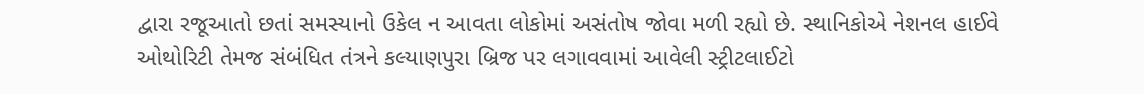દ્વારા રજૂઆતો છતાં સમસ્યાનો ઉકેલ ન આવતા લોકોમાં અસંતોષ જોવા મળી રહ્યો છે. સ્થાનિકોએ નેશનલ હાઈવે ઓથોરિટી તેમજ સંબંધિત તંત્રને કલ્યાણપુરા બ્રિજ પર લગાવવામાં આવેલી સ્ટ્રીટલાઈટો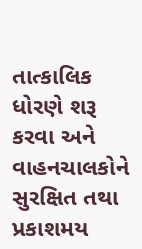તાત્કાલિક ધોરણે શરૂ કરવા અને વાહનચાલકોને સુરક્ષિત તથા પ્રકાશમય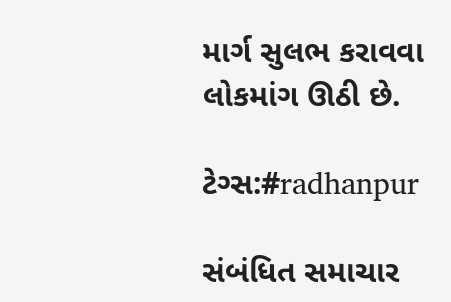માર્ગ સુલભ કરાવવા લોકમાંગ ઊઠી છે.

ટેગ્સ:#radhanpur

સંબંધિત સમાચાર